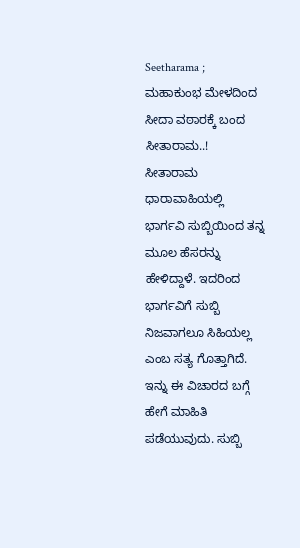Seetharama ; ಮಹಾಕುಂಭ ಮೇಳದಿಂದ ಸೀದಾ ವಠಾರಕ್ಕೆ ಬಂದ ಸೀತಾರಾಮ..!
ಸೀತಾರಾಮ ಧಾರಾವಾಹಿಯಲ್ಲಿ ಭಾರ್ಗವಿ ಸುಬ್ಬಿಯಿಂದ ತನ್ನ ಮೂಲ ಹೆಸರನ್ನು ಹೇಳಿದ್ದಾಳೆ. ಇದರಿಂದ ಭಾರ್ಗವಿಗೆ ಸುಬ್ಬಿ ನಿಜವಾಗಲೂ ಸಿಹಿಯಲ್ಲ ಎಂಬ ಸತ್ಯ ಗೊತ್ತಾಗಿದೆ. ಇನ್ನು ಈ ವಿಚಾರದ ಬಗ್ಗೆ ಹೇಗೆ ಮಾಹಿತಿ ಪಡೆಯುವುದು. ಸುಬ್ಬಿ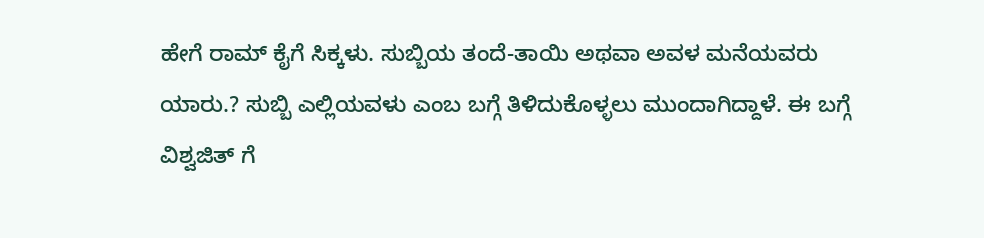ಹೇಗೆ ರಾಮ್ ಕೈಗೆ ಸಿಕ್ಕಳು. ಸುಬ್ಬಿಯ ತಂದೆ-ತಾಯಿ ಅಥವಾ ಅವಳ ಮನೆಯವರು ಯಾರು.? ಸುಬ್ಬಿ ಎಲ್ಲಿಯವಳು ಎಂಬ ಬಗ್ಗೆ ತಿಳಿದುಕೊಳ್ಳಲು ಮುಂದಾಗಿದ್ದಾಳೆ. ಈ ಬಗ್ಗೆ ವಿಶ್ವಜಿತ್ ಗೆ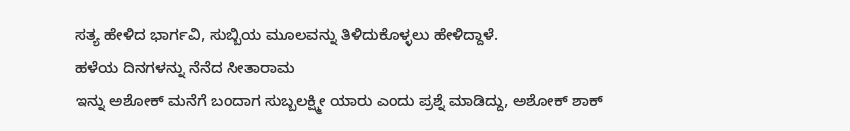ಸತ್ಯ ಹೇಳಿದ ಭಾರ್ಗವಿ, ಸುಬ್ಬಿಯ ಮೂಲವನ್ನು ತಿಳಿದುಕೊಳ್ಳಲು ಹೇಳಿದ್ದಾಳೆ.
ಹಳೆಯ ದಿನಗಳನ್ನು ನೆನೆದ ಸೀತಾರಾಮ
ಇನ್ನು ಅಶೋಕ್ ಮನೆಗೆ ಬಂದಾಗ ಸುಬ್ಬಲಕ್ಷ್ಮೀ ಯಾರು ಎಂದು ಪ್ರಶ್ನೆ ಮಾಡಿದ್ದು, ಅಶೋಕ್ ಶಾಕ್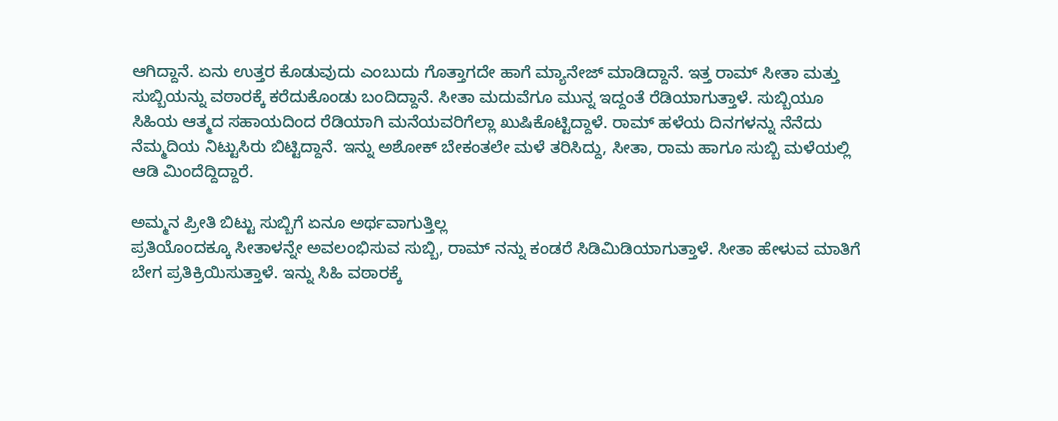ಆಗಿದ್ದಾನೆ. ಏನು ಉತ್ತರ ಕೊಡುವುದು ಎಂಬುದು ಗೊತ್ತಾಗದೇ ಹಾಗೆ ಮ್ಯಾನೇಜ್ ಮಾಡಿದ್ದಾನೆ. ಇತ್ತ ರಾಮ್ ಸೀತಾ ಮತ್ತು ಸುಬ್ಬಿಯನ್ನು ವಠಾರಕ್ಕೆ ಕರೆದುಕೊಂಡು ಬಂದಿದ್ದಾನೆ. ಸೀತಾ ಮದುವೆಗೂ ಮುನ್ನ ಇದ್ದಂತೆ ರೆಡಿಯಾಗುತ್ತಾಳೆ. ಸುಬ್ಬಿಯೂ ಸಿಹಿಯ ಆತ್ಮದ ಸಹಾಯದಿಂದ ರೆಡಿಯಾಗಿ ಮನೆಯವರಿಗೆಲ್ಲಾ ಖುಷಿಕೊಟ್ಟಿದ್ದಾಳೆ. ರಾಮ್ ಹಳೆಯ ದಿನಗಳನ್ನು ನೆನೆದು ನೆಮ್ಮದಿಯ ನಿಟ್ಟುಸಿರು ಬಿಟ್ಟಿದ್ದಾನೆ. ಇನ್ನು ಅಶೋಕ್ ಬೇಕಂತಲೇ ಮಳೆ ತರಿಸಿದ್ದು, ಸೀತಾ, ರಾಮ ಹಾಗೂ ಸುಬ್ಬಿ ಮಳೆಯಲ್ಲಿ ಆಡಿ ಮಿಂದೆದ್ದಿದ್ದಾರೆ.

ಅಮ್ಮನ ಪ್ರೀತಿ ಬಿಟ್ಟು ಸುಬ್ಬಿಗೆ ಏನೂ ಅರ್ಥವಾಗುತ್ತಿಲ್ಲ
ಪ್ರತಿಯೊಂದಕ್ಕೂ ಸೀತಾಳನ್ನೇ ಅವಲಂಭಿಸುವ ಸುಬ್ಬಿ, ರಾಮ್ ನನ್ನು ಕಂಡರೆ ಸಿಡಿಮಿಡಿಯಾಗುತ್ತಾಳೆ. ಸೀತಾ ಹೇಳುವ ಮಾತಿಗೆ ಬೇಗ ಪ್ರತಿಕ್ರಿಯಿಸುತ್ತಾಳೆ. ಇನ್ನು ಸಿಹಿ ವಠಾರಕ್ಕೆ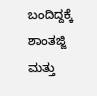ಬಂದಿದ್ದಕ್ಕೆ ಶಾಂತಜ್ಜಿ ಮತ್ತು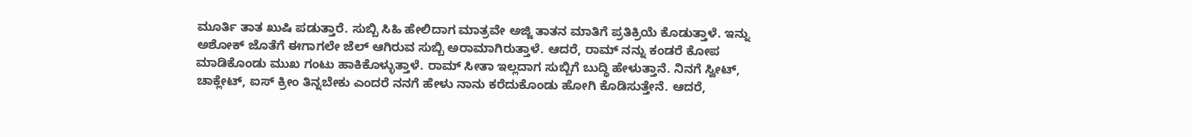ಮೂರ್ತಿ ತಾತ ಖುಷಿ ಪಡುತ್ತಾರೆ. ಸುಬ್ಬಿ ಸಿಹಿ ಹೇಲಿದಾಗ ಮಾತ್ರವೇ ಅಜ್ಜಿ ತಾತನ ಮಾತಿಗೆ ಪ್ರತಿಕ್ರಿಯೆ ಕೊಡುತ್ತಾಳೆ. ಇನ್ನು ಅಶೋಕ್ ಜೊತೆಗೆ ಈಗಾಗಲೇ ಜೆಲ್ ಆಗಿರುವ ಸುಬ್ಬಿ ಅರಾಮಾಗಿರುತ್ತಾಳೆ. ಆದರೆ, ರಾಮ್ ನನ್ನು ಕಂಡರೆ ಕೋಪ ಮಾಡಿಕೊಂಡು ಮುಖ ಗಂಟು ಹಾಕಿಕೊಳ್ಳುತ್ತಾಳೆ. ರಾಮ್ ಸೀತಾ ಇಲ್ಲದಾಗ ಸುಬ್ಬಿಗೆ ಬುದ್ಧಿ ಹೇಳುತ್ತಾನೆ. ನಿನಗೆ ಸ್ವೀಟ್, ಚಾಕ್ಲೇಟ್, ಐಸ್ ಕ್ರೀಂ ತಿನ್ನಬೇಕು ಎಂದರೆ ನನಗೆ ಹೇಳು ನಾನು ಕರೆದುಕೊಂಡು ಹೋಗಿ ಕೊಡಿಸುತ್ತೇನೆ. ಆದರೆ,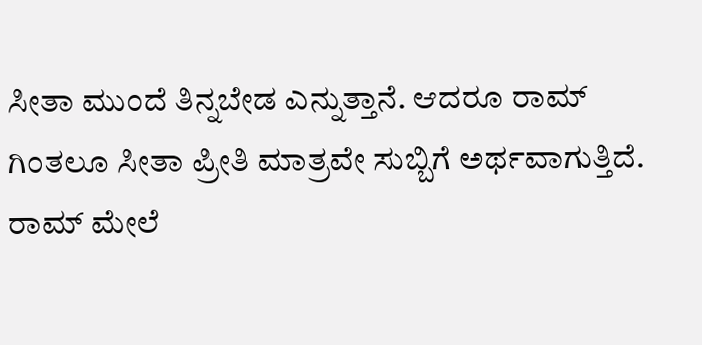ಸೀತಾ ಮುಂದೆ ತಿನ್ನಬೇಡ ಎನ್ನುತ್ತಾನೆ. ಆದರೂ ರಾಮ್ ಗಿಂತಲೂ ಸೀತಾ ಪ್ರೀತಿ ಮಾತ್ರವೇ ಸುಬ್ಬಿಗೆ ಅರ್ಥವಾಗುತ್ತಿದೆ.
ರಾಮ್ ಮೇಲೆ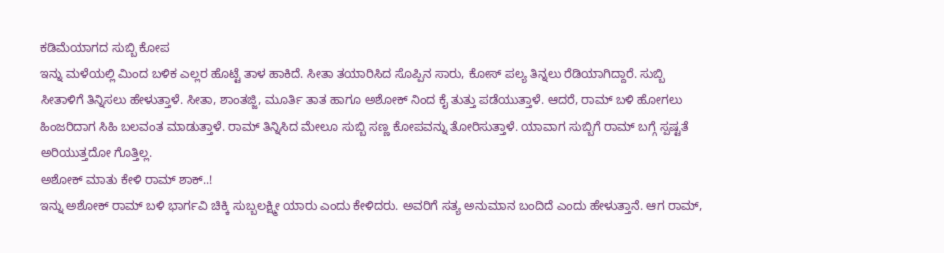ಕಡಿಮೆಯಾಗದ ಸುಬ್ಬಿ ಕೋಪ
ಇನ್ನು ಮಳೆಯಲ್ಲಿ ಮಿಂದ ಬಳಿಕ ಎಲ್ಲರ ಹೊಟ್ಟೆ ತಾಳ ಹಾಕಿದೆ. ಸೀತಾ ತಯಾರಿಸಿದ ಸೊಪ್ಪಿನ ಸಾರು, ಕೋಸ್ ಪಲ್ಯ ತಿನ್ನಲು ರೆಡಿಯಾಗಿದ್ದಾರೆ. ಸುಬ್ಬಿ ಸೀತಾಳಿಗೆ ತಿನ್ನಿಸಲು ಹೇಳುತ್ತಾಳೆ. ಸೀತಾ, ಶಾಂತಜ್ಜಿ, ಮೂರ್ತಿ ತಾತ ಹಾಗೂ ಅಶೋಕ್ ನಿಂದ ಕೈ ತುತ್ತು ಪಡೆಯುತ್ತಾಳೆ. ಆದರೆ, ರಾಮ್ ಬಳಿ ಹೋಗಲು ಹಿಂಜರಿದಾಗ ಸಿಹಿ ಬಲವಂತ ಮಾಡುತ್ತಾಳೆ. ರಾಮ್ ತಿನ್ನಿಸಿದ ಮೇಲೂ ಸುಬ್ಬಿ ಸಣ್ಣ ಕೋಪವನ್ನು ತೋರಿಸುತ್ತಾಳೆ. ಯಾವಾಗ ಸುಬ್ಬಿಗೆ ರಾಮ್ ಬಗ್ಗೆ ಸ್ಪಷ್ಟತೆ ಅರಿಯುತ್ತದೋ ಗೊತ್ತಿಲ್ಲ.
ಅಶೋಕ್ ಮಾತು ಕೇಳಿ ರಾಮ್ ಶಾಕ್..!
ಇನ್ನು ಅಶೋಕ್ ರಾಮ್ ಬಳಿ ಭಾರ್ಗವಿ ಚಿಕ್ಕಿ ಸುಬ್ಬಲಕ್ಷ್ಮೀ ಯಾರು ಎಂದು ಕೇಳಿದರು. ಅವರಿಗೆ ಸತ್ಯ ಅನುಮಾನ ಬಂದಿದೆ ಎಂದು ಹೇಳುತ್ತಾನೆ. ಆಗ ರಾಮ್,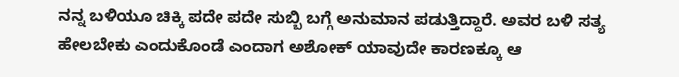ನನ್ನ ಬಳಿಯೂ ಚಿಕ್ಕಿ ಪದೇ ಪದೇ ಸುಬ್ಬಿ ಬಗ್ಗೆ ಅನುಮಾನ ಪಡುತ್ತಿದ್ದಾರೆ. ಅವರ ಬಳಿ ಸತ್ಯ ಹೇಲಬೇಕು ಎಂದುಕೊಂಡೆ ಎಂದಾಗ ಅಶೋಕ್ ಯಾವುದೇ ಕಾರಣಕ್ಕೂ ಆ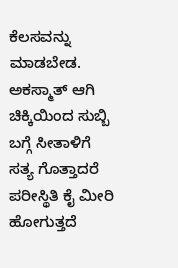ಕೆಲಸವನ್ನು ಮಾಡಬೇಡ. ಅಕಸ್ಮಾತ್ ಆಗಿ ಚಿಕ್ಕಿಯಿಂದ ಸುಬ್ಬಿ ಬಗ್ಗೆ ಸೀತಾಳಿಗೆ ಸತ್ಯ ಗೊತ್ತಾದರೆ ಪರೀಸ್ಥಿತಿ ಕೈ ಮೀರಿ ಹೋಗುತ್ತದೆ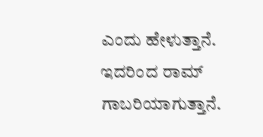ಎಂದು ಹೇಳುತ್ತಾನೆ. ಇದರಿಂದ ರಾಮ್ ಗಾಬರಿಯಾಗುತ್ತಾನೆ.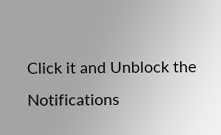Click it and Unblock the Notifications